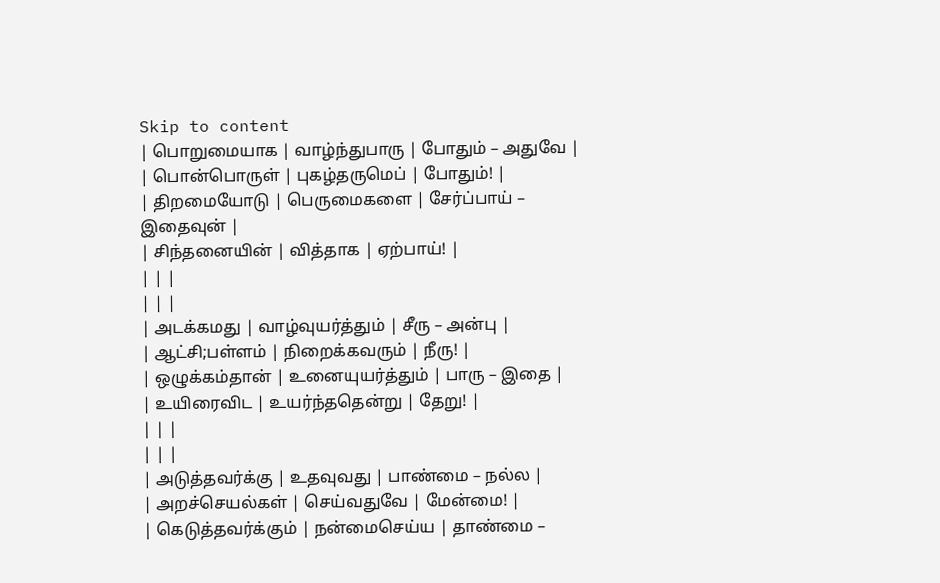Skip to content
| பொறுமையாக | வாழ்ந்துபாரு | போதும் – அதுவே |
| பொன்பொருள் | புகழ்தருமெப் | போதும்! |
| திறமையோடு | பெருமைகளை | சேர்ப்பாய் – இதைவுன் |
| சிந்தனையின் | வித்தாக | ஏற்பாய்! |
| | |
| | |
| அடக்கமது | வாழ்வுயர்த்தும் | சீரு – அன்பு |
| ஆட்சி;பள்ளம் | நிறைக்கவரும் | நீரு! |
| ஒழுக்கம்தான் | உனையுயர்த்தும் | பாரு – இதை |
| உயிரைவிட | உயர்ந்ததென்று | தேறு! |
| | |
| | |
| அடுத்தவர்க்கு | உதவுவது | பாண்மை – நல்ல |
| அறச்செயல்கள் | செய்வதுவே | மேன்மை! |
| கெடுத்தவர்க்கும் | நன்மைசெய்ய | தாண்மை –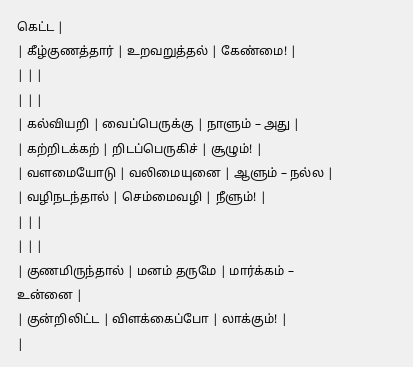கெட்ட |
| கீழ்குணத்தார் | உறவறுத்தல் | கேண்மை! |
| | |
| | |
| கல்வியறி | வைப்பெருக்கு | நாளும் – அது |
| கற்றிடக்கற் | றிடப்பெருகிச் | சூழும்! |
| வளமையோடு | வலிமையுனை | ஆளும் – நல்ல |
| வழிநடந்தால் | செம்மைவழி | நீளும்! |
| | |
| | |
| குணமிருந்தால் | மனம் தருமே | மார்க்கம் – உன்னை |
| குன்றிலிட்ட | விளக்கைப்போ | லாக்கும்! |
|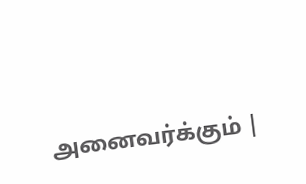அனைவர்க்கும் |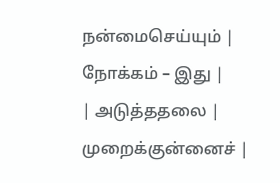நன்மைசெய்யும் | நோக்கம் – இது |
| அடுத்ததலை | முறைக்குன்னைச் |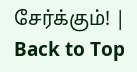சேர்க்கும்! |
Back to Top